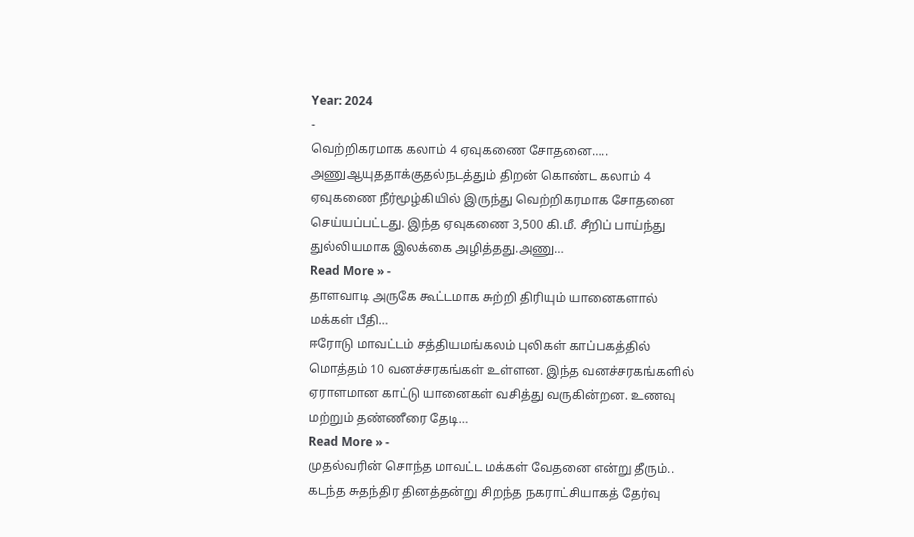Year: 2024
-
வெற்றிகரமாக கலாம் 4 ஏவுகணை சோதனை…..
அணுஆயுததாக்குதல்நடத்தும் திறன் கொண்ட கலாம் 4 ஏவுகணை நீர்மூழ்கியில் இருந்து வெற்றிகரமாக சோதனை செய்யப்பட்டது. இந்த ஏவுகணை 3,500 கி.மீ. சீறிப் பாய்ந்து துல்லியமாக இலக்கை அழித்தது.அணு…
Read More » -
தாளவாடி அருகே கூட்டமாக சுற்றி திரியும் யானைகளால் மக்கள் பீதி…
ஈரோடு மாவட்டம் சத்தியமங்கலம் புலிகள் காப்பகத்தில் மொத்தம் 10 வனச்சரகங்கள் உள்ளன. இந்த வனச்சரகங்களில் ஏராளமான காட்டு யானைகள் வசித்து வருகின்றன. உணவு மற்றும் தண்ணீரை தேடி…
Read More » -
முதல்வரின் சொந்த மாவட்ட மக்கள் வேதனை என்று தீரும்..
கடந்த சுதந்திர தினத்தன்று சிறந்த நகராட்சியாகத் தேர்வு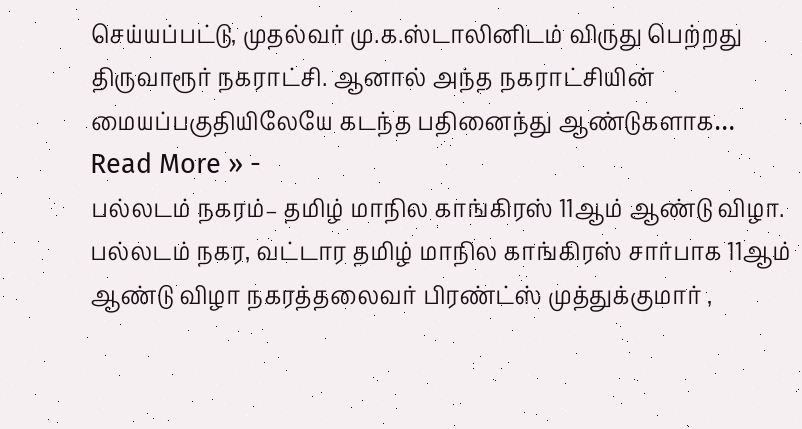செய்யப்பட்டு, முதல்வர் மு.க.ஸ்டாலினிடம் விருது பெற்றது திருவாரூர் நகராட்சி. ஆனால் அந்த நகராட்சியின் மையப்பகுதியிலேயே கடந்த பதினைந்து ஆண்டுகளாக…
Read More » -
பல்லடம் நகரம்– தமிழ் மாநில காங்கிரஸ் 11ஆம் ஆண்டு விழா.
பல்லடம் நகர, வட்டார தமிழ் மாநில காங்கிரஸ் சார்பாக 11ஆம் ஆண்டு விழா நகரத்தலைவர் பிரண்ட்ஸ் முத்துக்குமார் ,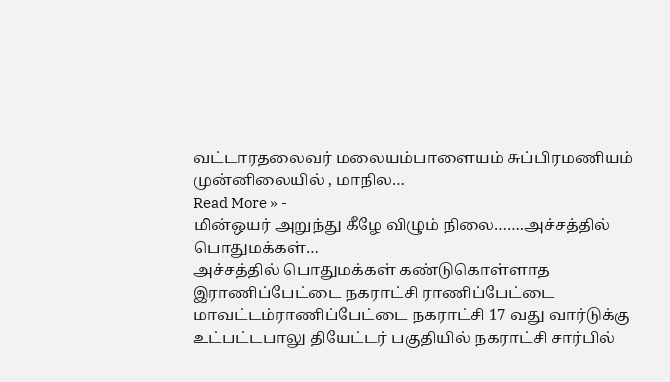வட்டாரதலைவர் மலையம்பாளையம் சுப்பிரமணியம் முன்னிலையில் , மாநில…
Read More » -
மின்ஒயர் அறுந்து கீழே விழும் நிலை…….அச்சத்தில் பொதுமக்கள்…
அச்சத்தில் பொதுமக்கள் கண்டுகொள்ளாத இராணிப்பேட்டை நகராட்சி ராணிப்பேட்டை மாவட்டம்ராணிப்பேட்டை நகராட்சி 17 வது வார்டுக்கு உட்பட்டபாலு தியேட்டர் பகுதியில் நகராட்சி சார்பில்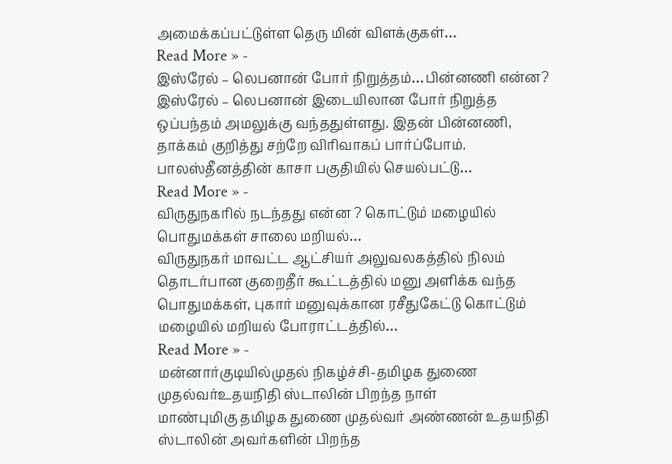அமைக்கப்பட்டுள்ள தெரு மின் விளக்குகள்…
Read More » -
இஸ்ரேல் – லெபனான் போர் நிறுத்தம்…பின்னணி என்ன?
இஸ்ரேல் – லெபனான் இடையிலான போர் நிறுத்த ஒப்பந்தம் அமலுக்கு வந்ததுள்ளது. இதன் பின்னணி, தாக்கம் குறித்து சற்றே விரிவாகப் பார்ப்போம். பாலஸ்தீனத்தின் காசா பகுதியில் செயல்பட்டு…
Read More » -
விருதுநகரில் நடந்தது என்ன ? கொட்டும் மழையில் பொதுமக்கள் சாலை மறியல்…
விருதுநகர் மாவட்ட ஆட்சியர் அலுவலகத்தில் நிலம் தொடர்பான குறைதீர் கூட்டத்தில் மனு அளிக்க வந்த பொதுமக்கள், புகார் மனுவுக்கான ரசீதுகேட்டு கொட்டும் மழையில் மறியல் போராட்டத்தில்…
Read More » -
மன்னார்குடியில்முதல் நிகழ்ச்சி-தமிழக துணை முதல்வர்உதயநிதி ஸ்டாலின் பிறந்த நாள்
மாண்புமிகு தமிழக துணை முதல்வர் அண்ணன் உதயநிதி ஸ்டாலின் அவர்களின் பிறந்த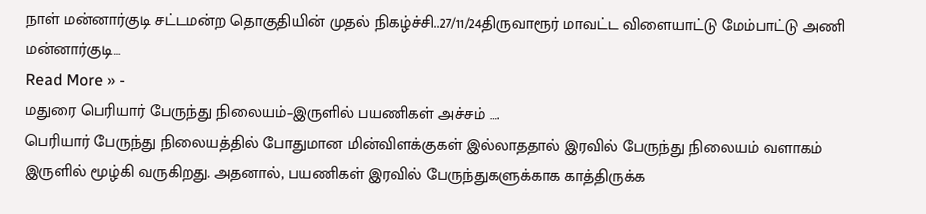நாள் மன்னார்குடி சட்டமன்ற தொகுதியின் முதல் நிகழ்ச்சி..27/11/24திருவாரூர் மாவட்ட விளையாட்டு மேம்பாட்டு அணி மன்னார்குடி…
Read More » -
மதுரை பெரியார் பேருந்து நிலையம்–இருளில் பயணிகள் அச்சம் ….
பெரியார் பேருந்து நிலையத்தில் போதுமான மின்விளக்குகள் இல்லாததால் இரவில் பேருந்து நிலையம் வளாகம் இருளில் மூழ்கி வருகிறது. அதனால், பயணிகள் இரவில் பேருந்துகளுக்காக காத்திருக்க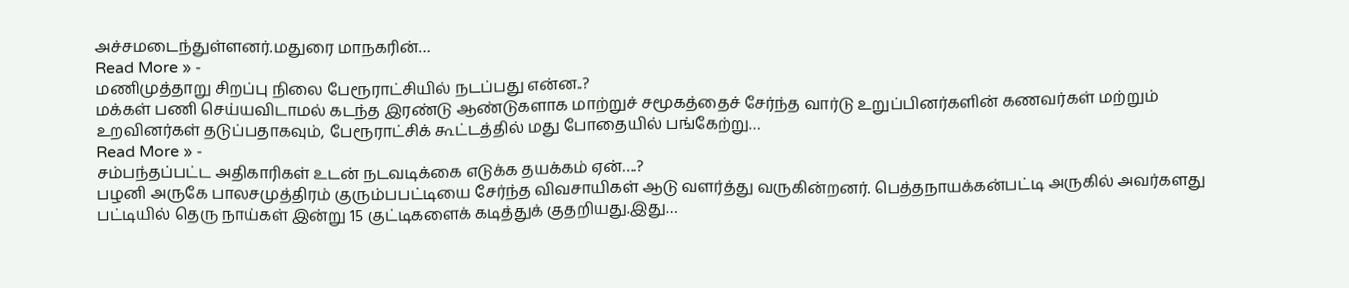அச்சமடைந்துள்ளனர்.மதுரை மாநகரின்…
Read More » -
மணிமுத்தாறு சிறப்பு நிலை பேரூராட்சியில் நடப்பது என்ன..?
மக்கள் பணி செய்யவிடாமல் கடந்த இரண்டு ஆண்டுகளாக மாற்றுச் சமூகத்தைச் சேர்ந்த வார்டு உறுப்பினர்களின் கணவர்கள் மற்றும் உறவினர்கள் தடுப்பதாகவும், பேரூராட்சிக் கூட்டத்தில் மது போதையில் பங்கேற்று…
Read More » -
சம்பந்தப்பட்ட அதிகாரிகள் உடன் நடவடிக்கை எடுக்க தயக்கம் ஏன்….?
பழனி அருகே பாலசமுத்திரம் குரும்பபட்டியை சேர்ந்த விவசாயிகள் ஆடு வளர்த்து வருகின்றனர். பெத்தநாயக்கன்பட்டி அருகில் அவர்களது பட்டியில் தெரு நாய்கள் இன்று 15 குட்டிகளைக் கடித்துக் குதறியது.இது…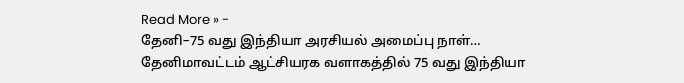Read More » -
தேனி–75 வது இந்தியா அரசியல் அமைப்பு நாள்…
தேனிமாவட்டம் ஆட்சியரக வளாகத்தில் 75 வது இந்தியா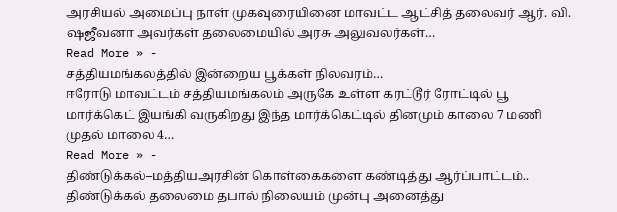அரசியல் அமைப்பு நாள் முகவுரையினை மாவட்ட ஆட்சித் தலைவர் ஆர். வி. ஷஜீவனா அவர்கள் தலைமையில் அரசு அலுவலர்கள்…
Read More » -
சத்தியமங்கலத்தில் இன்றைய பூக்கள் நிலவரம்…
ஈரோடு மாவட்டம் சத்தியமங்கலம் அருகே உள்ள கரட்டூர் ரோட்டில் பூ மார்க்கெட் இயங்கி வருகிறது இந்த மார்க்கெட்டில் தினமும் காலை 7 மணி முதல் மாலை 4…
Read More » -
திண்டுக்கல்–மத்தியஅரசின் கொள்கைகளை கண்டித்து ஆர்ப்பாட்டம்..
திண்டுக்கல் தலைமை தபால் நிலையம் முன்பு அனைத்து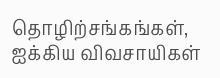தொழிற்சங்கங்கள், ஐக்கிய விவசாயிகள்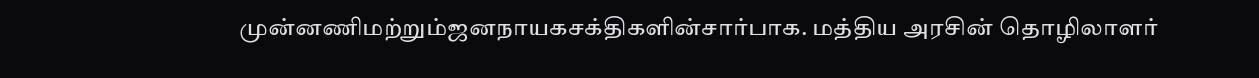முன்னணிமற்றும்ஜனநாயகசக்திகளின்சார்பாக. மத்திய அரசின் தொழிலாளர்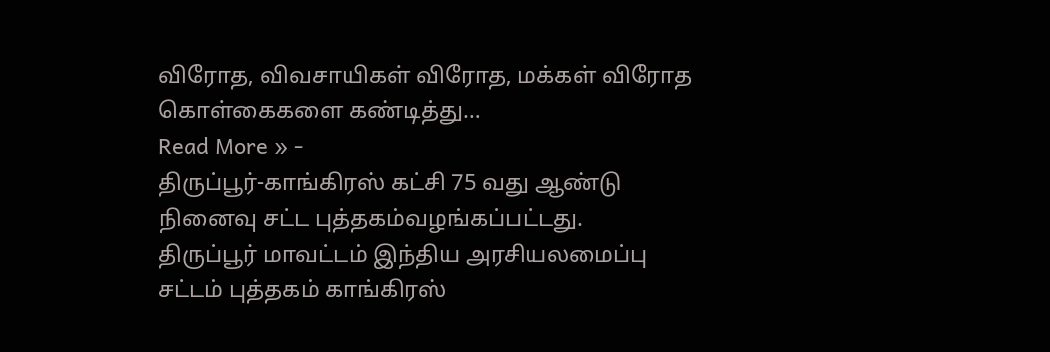விரோத, விவசாயிகள் விரோத, மக்கள் விரோத கொள்கைகளை கண்டித்து…
Read More » -
திருப்பூர்-காங்கிரஸ் கட்சி 75 வது ஆண்டு நினைவு சட்ட புத்தகம்வழங்கப்பட்டது.
திருப்பூர் மாவட்டம் இந்திய அரசியலமைப்பு சட்டம் புத்தகம் காங்கிரஸ்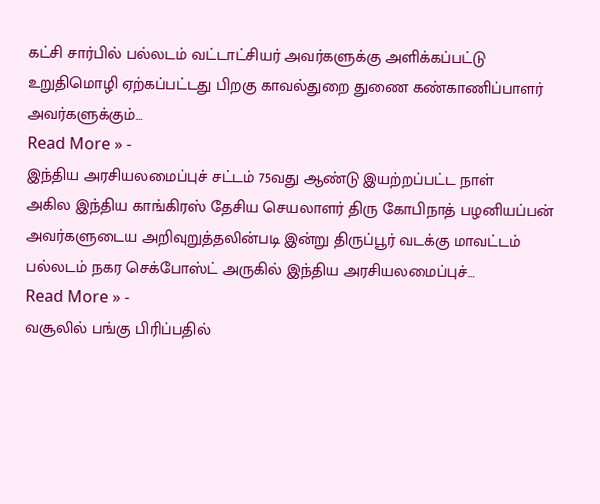கட்சி சார்பில் பல்லடம் வட்டாட்சியர் அவர்களுக்கு அளிக்கப்பட்டு உறுதிமொழி ஏற்கப்பட்டது பிறகு காவல்துறை துணை கண்காணிப்பாளர் அவர்களுக்கும்…
Read More » -
இந்திய அரசியலமைப்புச் சட்டம் 75வது ஆண்டு இயற்றப்பட்ட நாள்
அகில இந்திய காங்கிரஸ் தேசிய செயலாளர் திரு கோபிநாத் பழனியப்பன் அவர்களுடைய அறிவுறுத்தலின்படி இன்று திருப்பூர் வடக்கு மாவட்டம் பல்லடம் நகர செக்போஸ்ட் அருகில் இந்திய அரசியலமைப்புச்…
Read More » -
வசூலில் பங்கு பிரிப்பதில்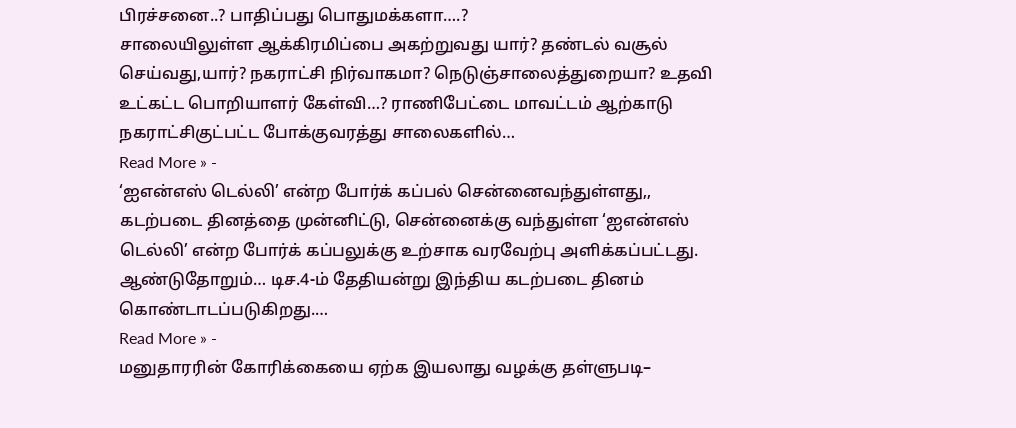பிரச்சனை..? பாதிப்பது பொதுமக்களா….?
சாலையிலுள்ள ஆக்கிரமிப்பை அகற்றுவது யார்? தண்டல் வசூல் செய்வது,யார்? நகராட்சி நிர்வாகமா? நெடுஞ்சாலைத்துறையா? உதவி உட்கட்ட பொறியாளர் கேள்வி…? ராணிபேட்டை மாவட்டம் ஆற்காடு நகராட்சிகுட்பட்ட போக்குவரத்து சாலைகளில்…
Read More » -
‘ஐஎன்எஸ் டெல்லி’ என்ற போர்க் கப்பல் சென்னைவந்துள்ளது,,
கடற்படை தினத்தை முன்னிட்டு, சென்னைக்கு வந்துள்ள ‘ஐஎன்எஸ் டெல்லி’ என்ற போர்க் கப்பலுக்கு உற்சாக வரவேற்பு அளிக்கப்பட்டது. ஆண்டுதோறும்… டிச.4-ம் தேதியன்று இந்திய கடற்படை தினம் கொண்டாடப்படுகிறது.…
Read More » -
மனுதாரரின் கோரிக்கையை ஏற்க இயலாது வழக்கு தள்ளுபடி–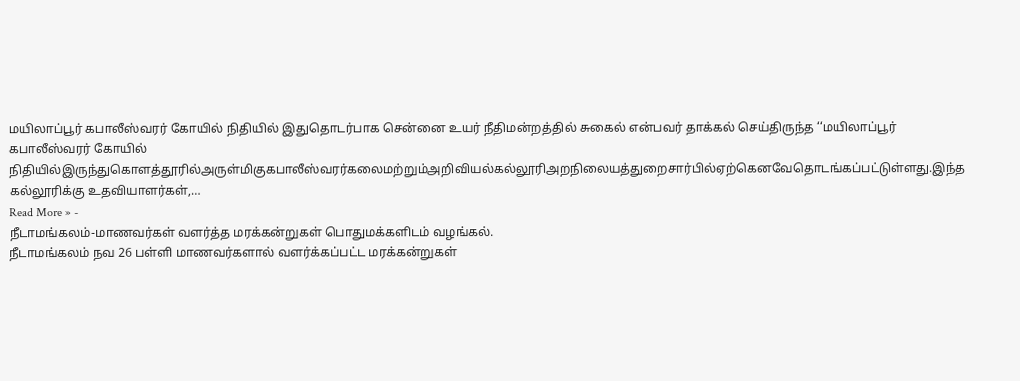மயிலாப்பூர் கபாலீஸ்வரர் கோயில் நிதியில் இதுதொடர்பாக சென்னை உயர் நீதிமன்றத்தில் சுகைல் என்பவர் தாக்கல் செய்திருந்த ‘‘மயிலாப்பூர் கபாலீஸ்வரர் கோயில் நிதியில்இருந்துகொளத்தூரில்அருள்மிகுகபாலீஸ்வரர்கலைமற்றும்அறிவியல்கல்லூரிஅறநிலையத்துறைசார்பில்ஏற்கெனவேதொடங்கப்பட்டுள்ளது.இந்த கல்லூரிக்கு உதவியாளர்கள்,…
Read More » -
நீடாமங்கலம்-மாணவர்கள் வளர்த்த மரக்கன்றுகள் பொதுமக்களிடம் வழங்கல்.
நீடாமங்கலம் நவ 26 பள்ளி மாணவர்களால் வளர்க்கப்பட்ட மரக்கன்றுகள்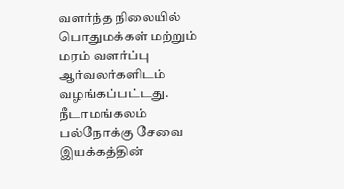வளர்ந்த நிலையில் பொதுமக்கள் மற்றும் மரம் வளர்ப்பு ஆர்வலர்களிடம் வழங்கப்பட்டது. நீடாமங்கலம் பல்நோக்கு சேவை இயக்கத்தின்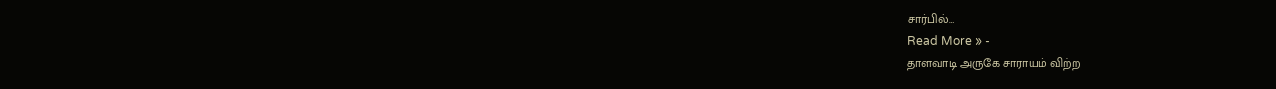சார்பில்…
Read More » -
தாளவாடி அருகே சாராயம் விற்ற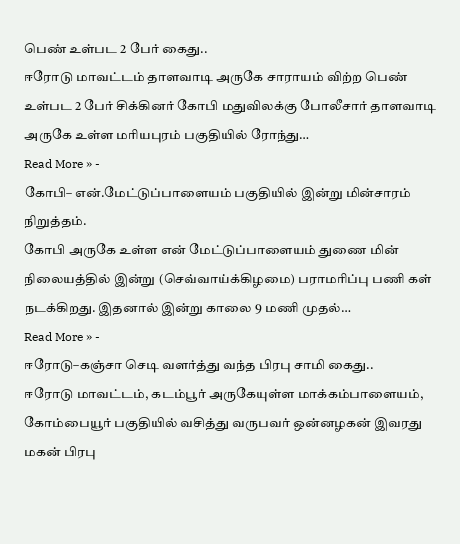பெண் உள்பட 2 பேர் கைது..
ஈரோடு மாவட்டம் தாளவாடி அருகே சாராயம் விற்ற பெண் உள்பட 2 பேர் சிக்கினர் கோபி மதுவிலக்கு போலீசார் தாளவாடி அருகே உள்ள மரியபுரம் பகுதியில் ரோந்து…
Read More » -
கோபி– என்.மேட்டுப்பாளையம் பகுதியில் இன்று மின்சாரம் நிறுத்தம்.
கோபி அருகே உள்ள என் மேட்டுப்பாளையம் துணை மின் நிலையத்தில் இன்று (செவ்வாய்க்கிழமை) பராமரிப்பு பணி கள் நடக்கிறது. இதனால் இன்று காலை 9 மணி முதல்…
Read More » -
ஈரோடு–கஞ்சா செடி வளர்த்து வந்த பிரபு சாமி கைது..
ஈரோடு மாவட்டம், கடம்பூர் அருகேயுள்ள மாக்கம்பாளையம், கோம்பையூர் பகுதியில் வசித்து வருபவர் ஒன்னழகன் இவரது மகன் பிரபு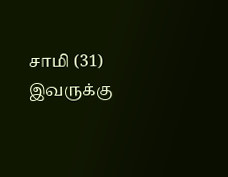சாமி (31) இவருக்கு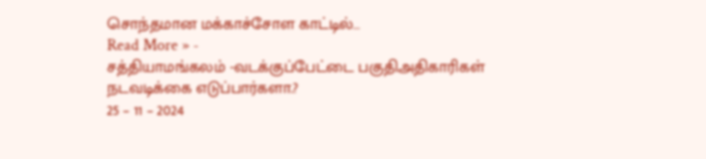சொந்தமான மக்காச்சோள காட்டில்…
Read More » -
சத்தியாமங்கலம் -வடக்குப்பேட்டை பகுதிஅதிகாரிகள் நடவடிக்கை எடுப்பார்களா.?
25 – 11 – 2024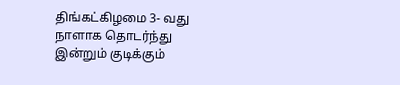திங்கட்கிழமை 3- வது நாளாக தொடர்ந்து இன்றும் குடிக்கும்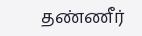தண்ணீர்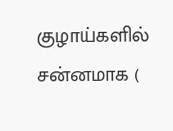குழாய்களில் சன்னமாக (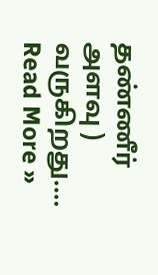தண்ணீர் அளவு ) வருகிறது.…
Read More »